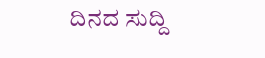ದಿನದ ಸುದ್ದಿ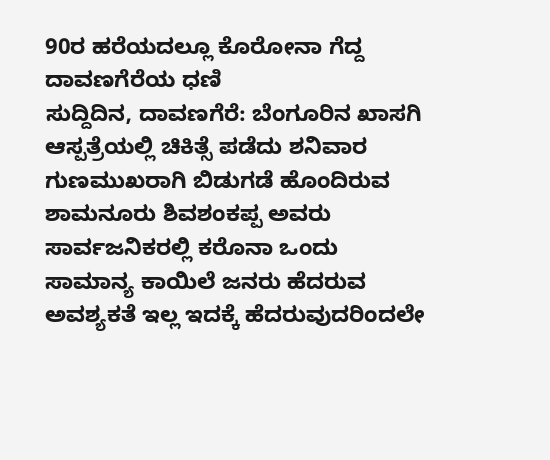90ರ ಹರೆಯದಲ್ಲೂ ಕೊರೋನಾ ಗೆದ್ದ ದಾವಣಗೆರೆಯ ಧಣಿ
ಸುದ್ದಿದಿನ, ದಾವಣಗೆರೆ: ಬೆಂಗೂರಿನ ಖಾಸಗಿ ಆಸ್ಪತ್ರೆಯಲ್ಲಿ ಚಿಕಿತ್ಸೆ ಪಡೆದು ಶನಿವಾರ ಗುಣಮುಖರಾಗಿ ಬಿಡುಗಡೆ ಹೊಂದಿರುವ ಶಾಮನೂರು ಶಿವಶಂಕಪ್ಪ ಅವರು ಸಾರ್ವಜನಿಕರಲ್ಲಿ ಕರೊನಾ ಒಂದು ಸಾಮಾನ್ಯ ಕಾಯಿಲೆ ಜನರು ಹೆದರುವ ಅವಶ್ಯಕತೆ ಇಲ್ಲ ಇದಕ್ಕೆ ಹೆದರುವುದರಿಂದಲೇ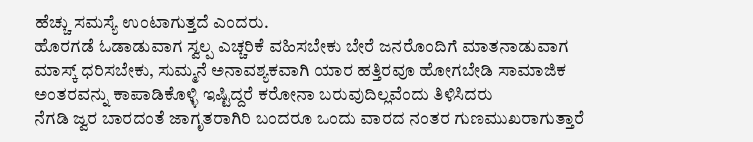ಹೆಚ್ಚು ಸಮಸ್ಯೆ ಉಂಟಾಗುತ್ತದೆ ಎಂದರು.
ಹೊರಗಡೆ ಓಡಾಡುವಾಗ ಸ್ವಲ್ಪ ಎಚ್ಚರಿಕೆ ವಹಿಸಬೇಕು ಬೇರೆ ಜನರೊಂದಿಗೆ ಮಾತನಾಡುವಾಗ ಮಾಸ್ಕ್ ಧರಿಸಬೇಕು, ಸುಮ್ಮನೆ ಅನಾವಶ್ಯಕವಾಗಿ ಯಾರ ಹತ್ತಿರವೂ ಹೋಗಬೇಡಿ ಸಾಮಾಜಿಕ ಅಂತರವನ್ನು ಕಾಪಾಡಿಕೊಳ್ಳಿ ಇಷ್ಟಿದ್ದರೆ ಕರೋನಾ ಬರುವುದಿಲ್ಲವೆಂದು ತಿಳಿಸಿದರು
ನೆಗಡಿ ಜ್ವರ ಬಾರದಂತೆ ಜಾಗೃತರಾಗಿರಿ ಬಂದರೂ ಒಂದು ವಾರದ ನಂತರ ಗುಣಮುಖರಾಗುತ್ತಾರೆ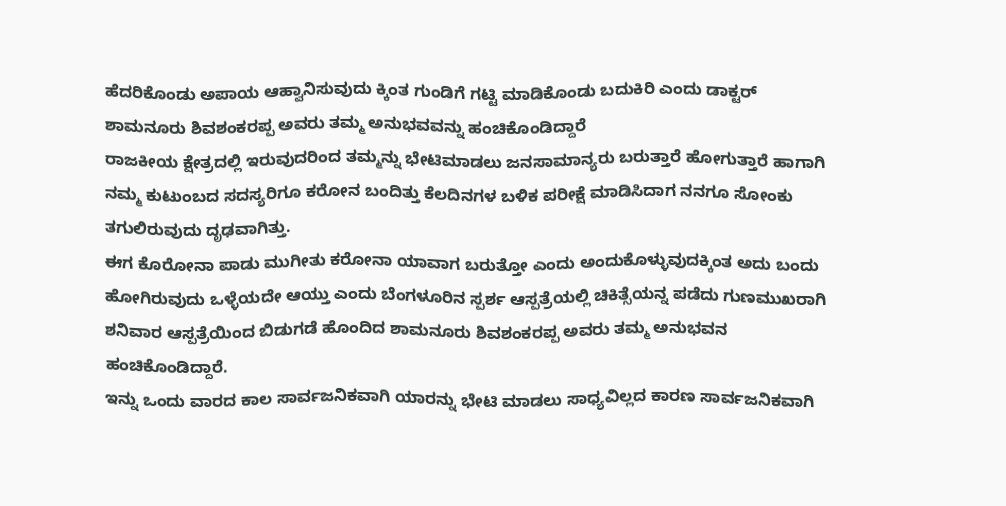ಹೆದರಿಕೊಂಡು ಅಪಾಯ ಆಹ್ವಾನಿಸುವುದು ಕ್ಕಿಂತ ಗುಂಡಿಗೆ ಗಟ್ಟಿ ಮಾಡಿಕೊಂಡು ಬದುಕಿರಿ ಎಂದು ಡಾಕ್ಟರ್ ಶಾಮನೂರು ಶಿವಶಂಕರಪ್ಪ ಅವರು ತಮ್ಮ ಅನುಭವವನ್ನು ಹಂಚಿಕೊಂಡಿದ್ದಾರೆ
ರಾಜಕೀಯ ಕ್ಷೇತ್ರದಲ್ಲಿ ಇರುವುದರಿಂದ ತಮ್ಮನ್ನು ಭೇಟಿಮಾಡಲು ಜನಸಾಮಾನ್ಯರು ಬರುತ್ತಾರೆ ಹೋಗುತ್ತಾರೆ ಹಾಗಾಗಿ ನಮ್ಮ ಕುಟುಂಬದ ಸದಸ್ಯರಿಗೂ ಕರೋನ ಬಂದಿತ್ತು ಕೆಲದಿನಗಳ ಬಳಿಕ ಪರೀಕ್ಷೆ ಮಾಡಿಸಿದಾಗ ನನಗೂ ಸೋಂಕು ತಗುಲಿರುವುದು ದೃಢವಾಗಿತ್ತು.
ಈಗ ಕೊರೋನಾ ಪಾಡು ಮುಗೀತು ಕರೋನಾ ಯಾವಾಗ ಬರುತ್ತೋ ಎಂದು ಅಂದುಕೊಳ್ಳುವುದಕ್ಕಿಂತ ಅದು ಬಂದು ಹೋಗಿರುವುದು ಒಳ್ಳೆಯದೇ ಆಯ್ತು ಎಂದು ಬೆಂಗಳೂರಿನ ಸ್ಪರ್ಶ ಆಸ್ಪತ್ರೆಯಲ್ಲಿ ಚಿಕಿತ್ಸೆಯನ್ನ ಪಡೆದು ಗುಣಮುಖರಾಗಿ ಶನಿವಾರ ಆಸ್ಪತ್ರೆಯಿಂದ ಬಿಡುಗಡೆ ಹೊಂದಿದ ಶಾಮನೂರು ಶಿವಶಂಕರಪ್ಪ ಅವರು ತಮ್ಮ ಅನುಭವನ ಹಂಚಿಕೊಂಡಿದ್ದಾರೆ.
ಇನ್ನು ಒಂದು ವಾರದ ಕಾಲ ಸಾರ್ವಜನಿಕವಾಗಿ ಯಾರನ್ನು ಭೇಟಿ ಮಾಡಲು ಸಾಧ್ಯವಿಲ್ಲದ ಕಾರಣ ಸಾರ್ವಜನಿಕವಾಗಿ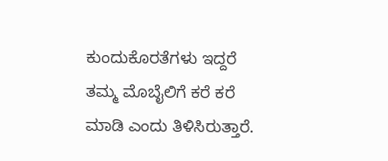ಕುಂದುಕೊರತೆಗಳು ಇದ್ದರೆ ತಮ್ಮ ಮೊಬೈಲಿಗೆ ಕರೆ ಕರೆ ಮಾಡಿ ಎಂದು ತಿಳಿಸಿರುತ್ತಾರೆ.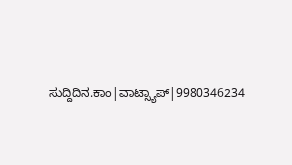ಸುದ್ದಿದಿನ.ಕಾಂ|ವಾಟ್ಸ್ಯಾಪ್|9980346234